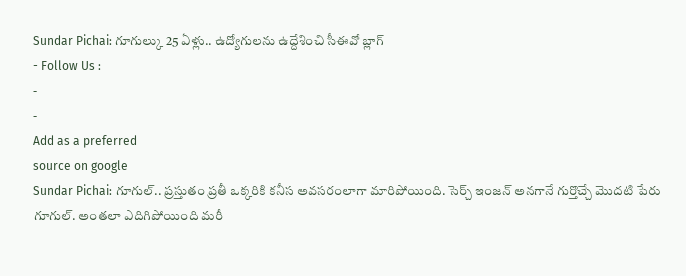Sundar Pichai: గూగుల్కు 25 ఏళ్లు.. ఉద్యోగులను ఉద్దేశించి సీఈవో బ్లాగ్
- Follow Us :
-
-
Add as a preferred
source on google
Sundar Pichai: గూగుల్.. ప్రస్తుతం ప్రతీ ఒక్కరికి కనీస అవసరంలాగా మారిపోయింది. సెర్చ్ ఇంజన్ అనగానే గుర్తొచ్చే మొదటి పేరు గూగుల్. అంతలా ఎదిగిపోయింది మరీ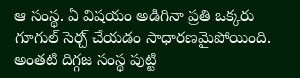ఆ సంస్థ. ఏ విషయం అడిగినా ప్రతి ఒక్కరు గూగుల్ సెర్చ్ చేయడం సాధారణమైపోయింది. అంతటి దిగ్గజ సంస్థ పుట్టి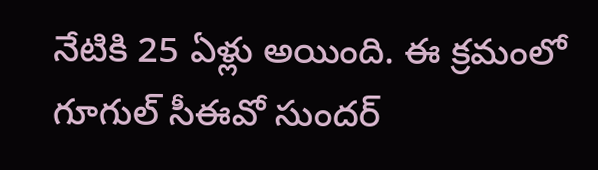నేటికి 25 ఏళ్లు అయింది. ఈ క్రమంలో గూగుల్ సీఈవో సుందర్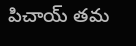పిచాయ్ తమ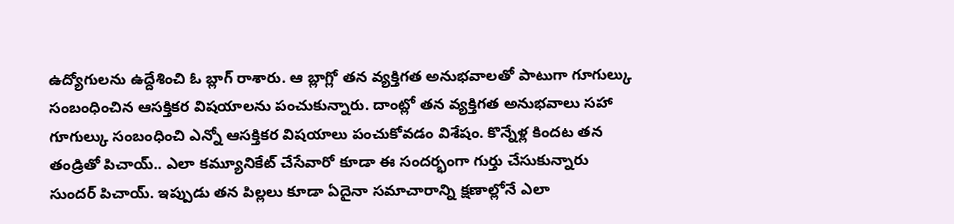ఉద్యోగులను ఉద్దేశించి ఓ బ్లాగ్ రాశారు. ఆ బ్లాగ్లో తన వ్యక్తిగత అనుభవాలతో పాటుగా గూగుల్కు సంబంధించిన ఆసక్తికర విషయాలను పంచుకున్నారు. దాంట్లో తన వ్యక్తిగత అనుభవాలు సహా గూగుల్కు సంబంధించి ఎన్నో ఆసక్తికర విషయాలు పంచుకోవడం విశేషం. కొన్నేళ్ల కిందట తన తండ్రితో పిచాయ్.. ఎలా కమ్యూనికేట్ చేసేవారో కూడా ఈ సందర్భంగా గుర్తు చేసుకున్నారు సుందర్ పిచాయ్. ఇప్పుడు తన పిల్లలు కూడా ఏదైనా సమాచారాన్ని క్షణాల్లోనే ఎలా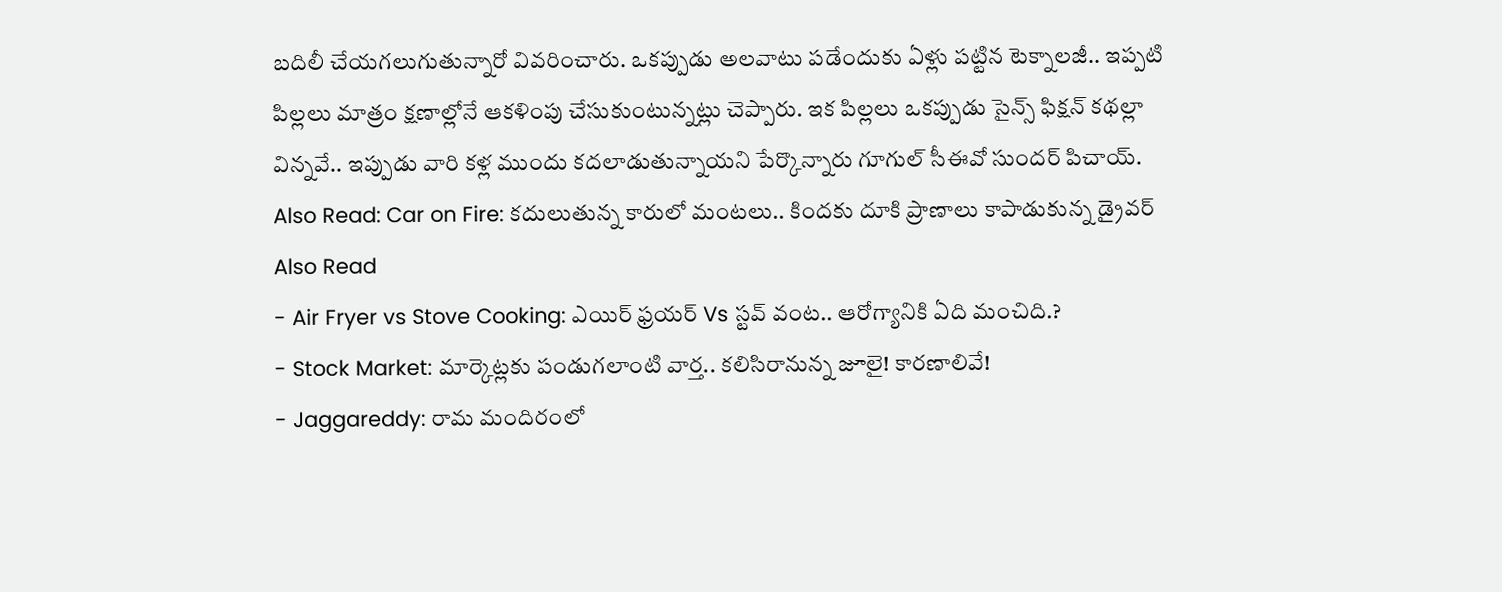బదిలీ చేయగలుగుతున్నారో వివరించారు. ఒకప్పుడు అలవాటు పడేందుకు ఏళ్లు పట్టిన టెక్నాలజీ.. ఇప్పటి పిల్లలు మాత్రం క్షణాల్లోనే ఆకళింపు చేసుకుంటున్నట్లు చెప్పారు. ఇక పిల్లలు ఒకప్పుడు సైన్స్ ఫిక్షన్ కథల్లా విన్నవే.. ఇప్పుడు వారి కళ్ల ముందు కదలాడుతున్నాయని పేర్కొన్నారు గూగుల్ సీఈవో సుందర్ పిచాయ్.
Also Read: Car on Fire: కదులుతున్న కారులో మంటలు.. కిందకు దూకి ప్రాణాలు కాపాడుకున్న డ్రైవర్
Also Read
- Air Fryer vs Stove Cooking: ఎయిర్ ఫ్రయర్ Vs స్టవ్ వంట.. ఆరోగ్యానికి ఏది మంచిది.?
- Stock Market: మార్కెట్లకు పండుగలాంటి వార్త.. కలిసిరానున్న జూలై! కారణాలివే!
- Jaggareddy: రామ మందిరంలో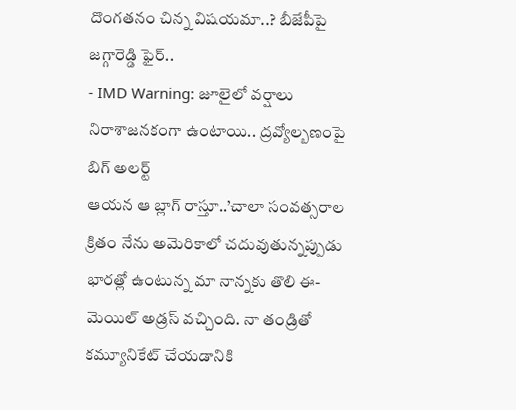దొంగతనం చిన్న విషయమా..? బీజేపీపై జగ్గారెడ్డి ఫైర్..
- IMD Warning: జూలైలో వర్షాలు నిరాశాజనకంగా ఉంటాయి.. ద్రవ్యోల్బణంపై బిగ్ అలర్ట్
ఆయన ఆ బ్లాగ్ రాస్తూ..’చాలా సంవత్సరాల క్రితం నేను అమెరికాలో చదువుతున్నప్పుడు భారత్లో ఉంటున్న మా నాన్నకు తొలి ఈ-మెయిల్ అడ్రస్ వచ్చింది. నా తండ్రితో కమ్యూనికేట్ చేయడానికి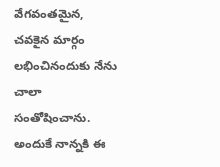వేగవంతమైన, చవకైన మార్గం లభించినందుకు నేను చాలా సంతోషించాను. అందుకే నాన్నకి ఈ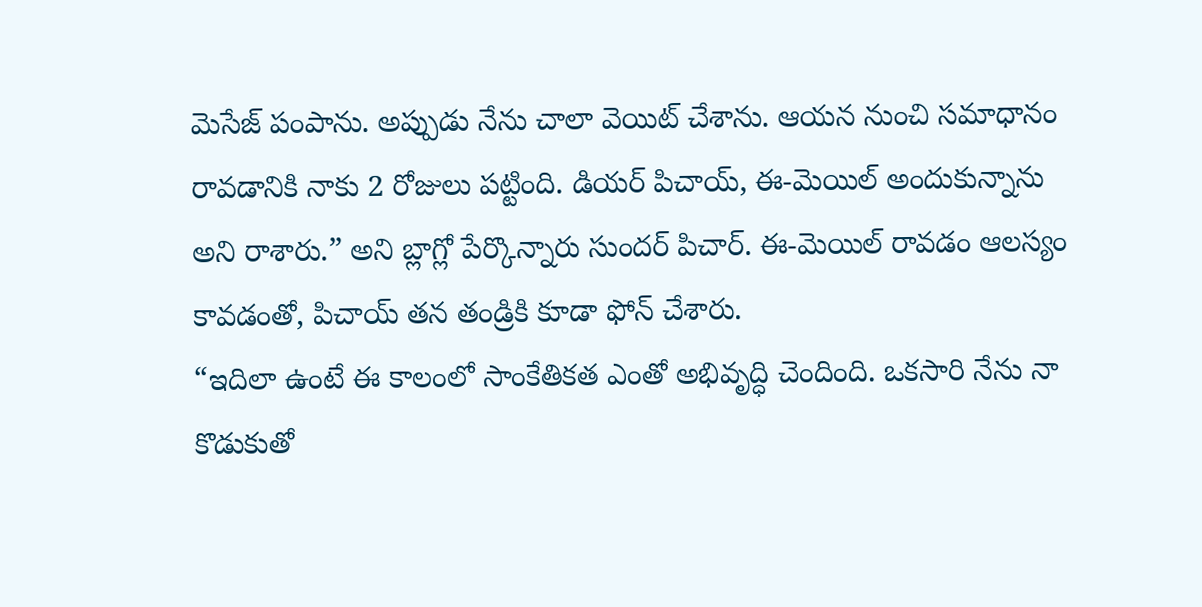మెసేజ్ పంపాను. అప్పుడు నేను చాలా వెయిట్ చేశాను. ఆయన నుంచి సమాధానం రావడానికి నాకు 2 రోజులు పట్టింది. డియర్ పిచాయ్, ఈ-మెయిల్ అందుకున్నాను అని రాశారు.” అని బ్లాగ్లో పేర్కొన్నారు సుందర్ పిచార్. ఈ-మెయిల్ రావడం ఆలస్యం కావడంతో, పిచాయ్ తన తండ్రికి కూడా ఫోన్ చేశారు.
“ఇదిలా ఉంటే ఈ కాలంలో సాంకేతికత ఎంతో అభివృద్ధి చెందింది. ఒకసారి నేను నా కొడుకుతో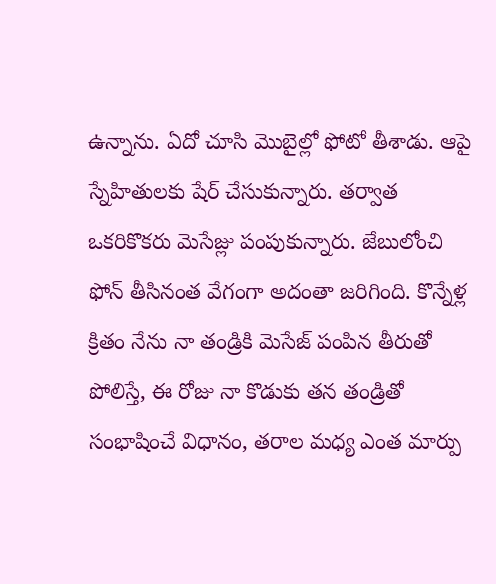ఉన్నాను. ఏదో చూసి మొబైల్లో ఫోటో తీశాడు. ఆపై స్నేహితులకు షేర్ చేసుకున్నారు. తర్వాత ఒకరికొకరు మెసేజ్లు పంపుకున్నారు. జేబులోంచి ఫోన్ తీసినంత వేగంగా అదంతా జరిగింది. కొన్నేళ్ల క్రితం నేను నా తండ్రికి మెసేజ్ పంపిన తీరుతో పోలిస్తే, ఈ రోజు నా కొడుకు తన తండ్రితో సంభాషించే విధానం, తరాల మధ్య ఎంత మార్పు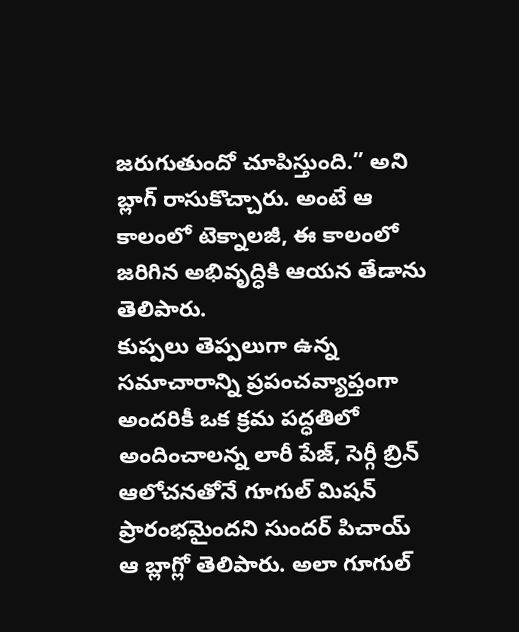జరుగుతుందో చూపిస్తుంది.” అని బ్లాగ్ రాసుకొచ్చారు. అంటే ఆ కాలంలో టెక్నాలజీ, ఈ కాలంలో జరిగిన అభివృద్ధికి ఆయన తేడాను తెలిపారు.
కుప్పలు తెప్పలుగా ఉన్న సమాచారాన్ని ప్రపంచవ్యాప్తంగా అందరికీ ఒక క్రమ పద్ధతిలో అందించాలన్న లారీ పేజ్, సెర్గీ బ్రిన్ ఆలోచనతోనే గూగుల్ మిషన్ ప్రారంభమైందని సుందర్ పిచాయ్ ఆ బ్లాగ్లో తెలిపారు. అలా గూగుల్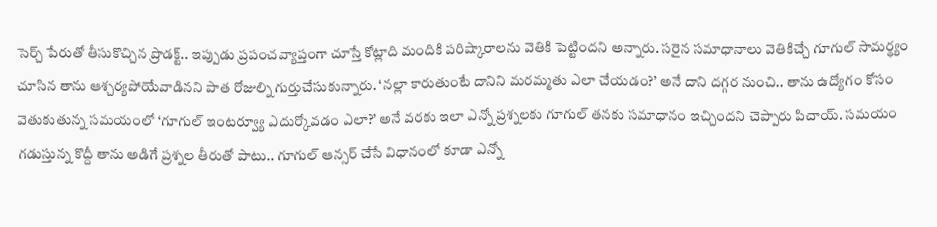సెర్చ్ పేరుతో తీసుకొచ్చిన ప్రొడక్ట్.. ఇప్పుడు ప్రపంచవ్యాప్తంగా చూస్తే కోట్లాది మందికి పరిష్కారాలను వెతికి పెట్టిందని అన్నారు. సరైన సమాధానాలు వెతికిచ్చే గూగుల్ సామర్థ్యం చూసిన తాను ఆశ్చర్యపోయేవాడినని పాత రోజుల్ని గుర్తుచేసుకున్నారు. ‘నల్లా కారుతుంటే దానిని మరమ్మతు ఎలా చేయడం?’ అనే దాని దగ్గర నుంచి.. తాను ఉద్యోగం కోసం వెతుకుతున్న సమయంలో ‘గూగుల్ ఇంటర్వ్యూ ఎదుర్కోవడం ఎలా?’ అనే వరకు ఇలా ఎన్నో ప్రశ్నలకు గూగుల్ తనకు సమాధానం ఇచ్చిందని చెప్పారు పిచాయ్. సమయం గడుస్తున్న కొద్దీ తాను అడిగే ప్రశ్నల తీరుతో పాటు.. గూగుల్ ఆన్సర్ చేసే విధానంలో కూడా ఎన్నో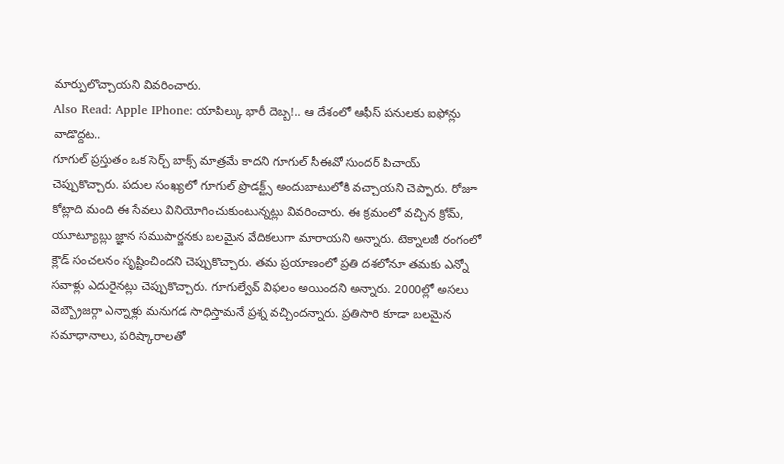మార్పులొచ్చాయని వివరించారు.
Also Read: Apple IPhone: యాపిల్కు భారీ దెబ్బ!.. ఆ దేశంలో ఆఫీస్ పనులకు ఐఫోన్లు వాడొద్దట..
గూగుల్ ప్రస్తుతం ఒక సెర్చ్ బాక్స్ మాత్రమే కాదని గూగుల్ సీఈవో సుందర్ పిచాయ్ చెప్పుకొచ్చారు. పదుల సంఖ్యలో గూగుల్ ప్రొడక్ట్స్ అందుబాటులోకి వచ్చాయని చెప్పారు. రోజూ కోట్లాది మంది ఈ సేవలు వినియోగించుకుంటున్నట్లు వివరించారు. ఈ క్రమంలో వచ్చిన క్రోమ్, యూట్యూబ్లు జ్ఞాన సముపార్జనకు బలమైన వేదికలుగా మారాయని అన్నారు. టెక్నాలజీ రంగంలో క్లౌడ్ సంచలనం సృష్టించిందని చెప్పుకొచ్చారు. తమ ప్రయాణంలో ప్రతి దశలోనూ తమకు ఎన్నో సవాళ్లు ఎదురైనట్లు చెప్పుకొచ్చారు. గూగుల్వేవ్ విఫలం అయిందని అన్నారు. 2000ల్లో అసలు వెబ్బ్రౌజర్గా ఎన్నాళ్లు మనుగడ సాధిస్తామనే ప్రశ్న వచ్చిందన్నారు. ప్రతిసారి కూడా బలమైన సమాధానాలు, పరిష్కారాలతో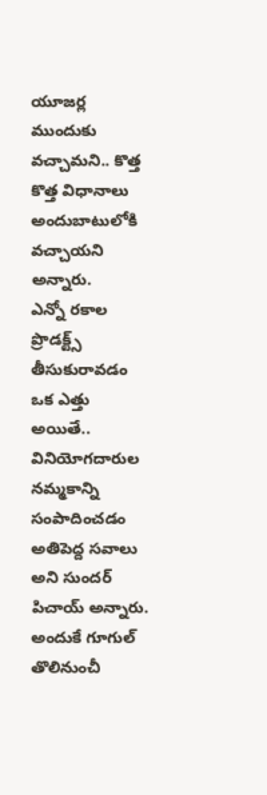యూజర్ల ముందుకు వచ్చామని.. కొత్త కొత్త విధానాలు అందుబాటులోకి వచ్చాయని అన్నారు.
ఎన్నో రకాల ప్రొడక్ట్స్ తీసుకురావడం ఒక ఎత్తు అయితే.. వినియోగదారుల నమ్మకాన్ని సంపాదించడం అతిపెద్ద సవాలు అని సుందర్ పిచాయ్ అన్నారు. అందుకే గూగుల్ తొలినుంచీ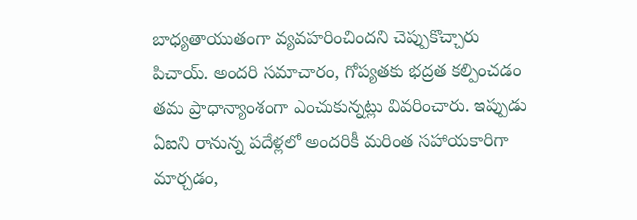బాధ్యతాయుతంగా వ్యవహరించిందని చెప్పుకొచ్చారు పిచాయ్. అందరి సమాచారం, గోప్యతకు భద్రత కల్పించడం తమ ప్రాధాన్యాంశంగా ఎంచుకున్నట్లు వివరించారు. ఇప్పుడు ఏఐని రానున్న పదేళ్లలో అందరికీ మరింత సహాయకారిగా మార్చడం,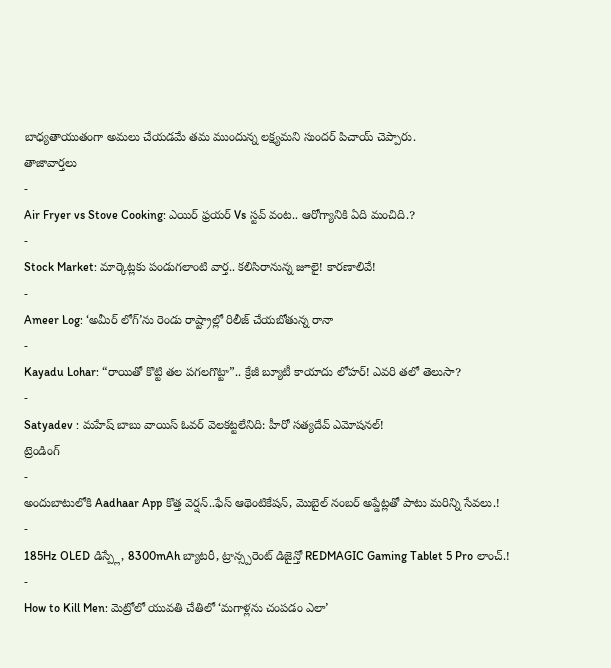బాధ్యతాయుతంగా అమలు చేయడమే తమ ముందున్న లక్ష్యమని సుందర్ పిచాయ్ చెప్పారు.
తాజావార్తలు
-
Air Fryer vs Stove Cooking: ఎయిర్ ఫ్రయర్ Vs స్టవ్ వంట.. ఆరోగ్యానికి ఏది మంచిది.?
-
Stock Market: మార్కెట్లకు పండుగలాంటి వార్త.. కలిసిరానున్న జూలై! కారణాలివే!
-
Ameer Log: ‘అమీర్ లోగ్’ను రెండు రాష్ట్రాల్లో రిలీజ్ చేయబోతున్న రానా
-
Kayadu Lohar: “రాయితో కొట్టి తల పగలగొట్టా”.. క్రేజీ బ్యూటీ కాయాదు లోహర్! ఎవరి తలో తెలుసా?
-
Satyadev : మహేష్ బాబు వాయిస్ ఓవర్ వెలకట్టలేనిది: హీరో సత్యదేవ్ ఎమోషనల్!
ట్రెండింగ్
-
అందుబాటులోకి Aadhaar App కొత్త వెర్షన్..ఫేస్ ఆథెంటికేషన్, మొబైల్ నంబర్ అప్డేట్లతో పాటు మరిన్ని సేవలు.!
-
185Hz OLED డిస్ప్లే, 8300mAh బ్యాటరీ, ట్రాన్స్పరెంట్ డిజైన్తో REDMAGIC Gaming Tablet 5 Pro లాంచ్.!
-
How to Kill Men: మెట్రోలో యువతి చేతిలో ‘మగాళ్లను చంపడం ఎలా’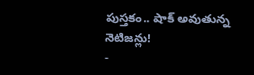పుస్తకం.. షాక్ అవుతున్న నెటిజన్లు!
-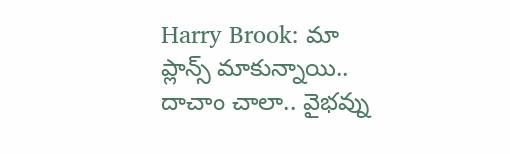Harry Brook: మా ప్లాన్స్ మాకున్నాయి.. దాచాం చాలా.. వైభవ్ను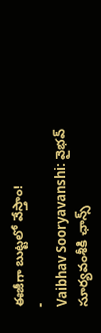ఈజీగా బుట్టలో వేస్తాం!
-
Vaibhav Sooryavanshi: వైభవ్ సూర్యవంశీకి ఛాన్స్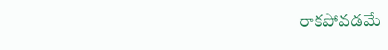రాకపోవడమే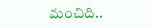మంచిది..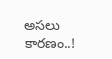అసలు కారణం..!